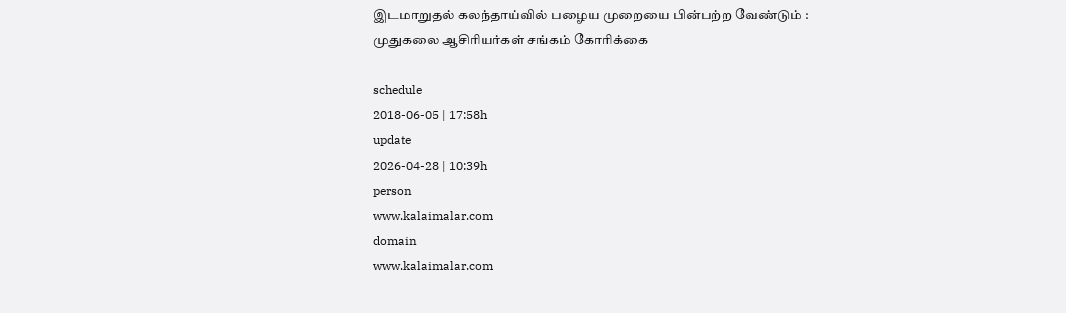இடமாறுதல் கலந்தாய்வில் பழைய முறையை பின்பற்ற வேண்டும் : முதுகலை ஆசிரியர்கள் சங்கம் கோரிக்கை

schedule
2018-06-05 | 17:58h
update
2026-04-28 | 10:39h
person
www.kalaimalar.com
domain
www.kalaimalar.com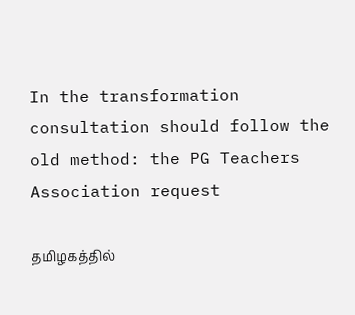In the transformation consultation should follow the old method: the PG Teachers Association request

தமிழகத்தில்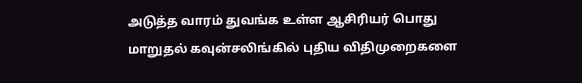அடுத்த வாரம் துவங்க உள்ள ஆசிரியர் பொது மாறுதல் கவுன்சலிங்கில் புதிய விதிமுறைகளை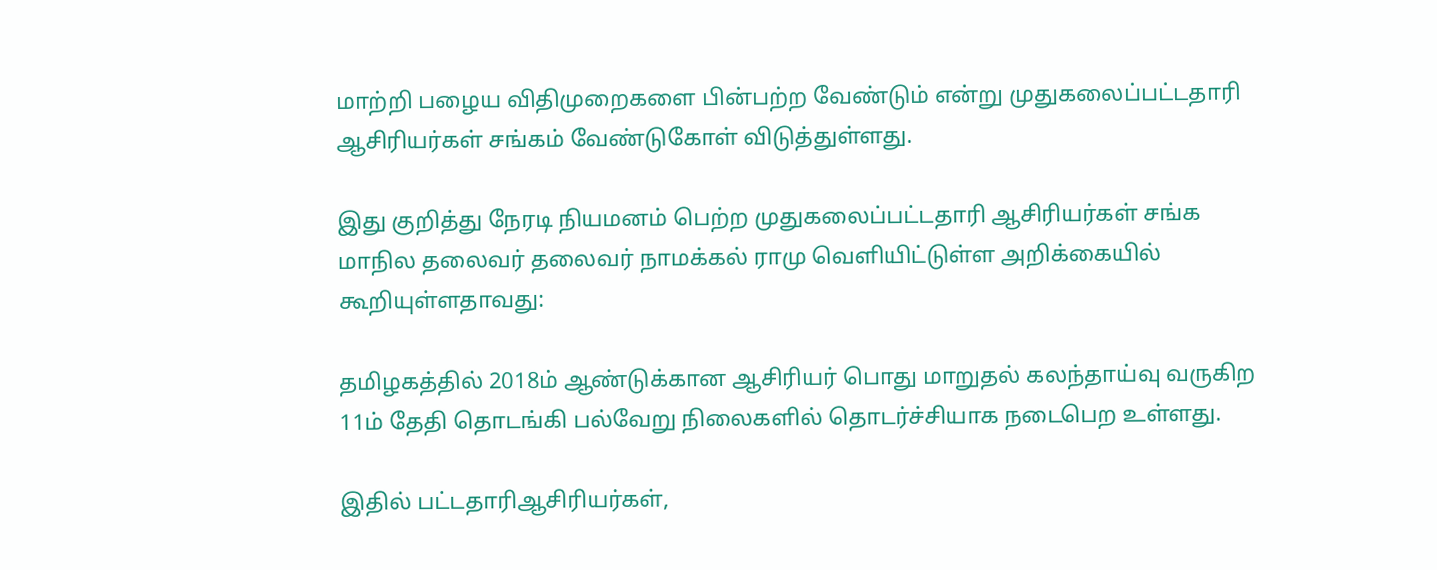மாற்றி பழைய விதிமுறைகளை பின்பற்ற வேண்டும் என்று முதுகலைப்பட்டதாரி ஆசிரியர்கள் சங்கம் வேண்டுகோள் விடுத்துள்ளது.

இது குறித்து நேரடி நியமனம் பெற்ற முதுகலைப்பட்டதாரி ஆசிரியர்கள் சங்க மாநில தலைவர் தலைவர் நாமக்கல் ராமு வெளியிட்டுள்ள அறிக்கையில் கூறியுள்ளதாவது:

தமிழகத்தில் 2018ம் ஆண்டுக்கான ஆசிரியர் பொது மாறுதல் கலந்தாய்வு வருகிற 11ம் தேதி தொடங்கி பல்வேறு நிலைகளில் தொடர்ச்சியாக நடைபெற உள்ளது.

இதில் பட்டதாரிஆசிரியர்கள்,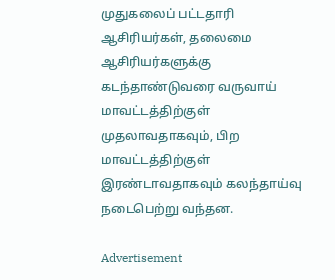முதுகலைப் பட்டதாரி ஆசிரியர்கள், தலைமை ஆசிரியர்களுக்கு கடந்தாண்டுவரை வருவாய் மாவட்டத்திற்குள் முதலாவதாகவும், பிற மாவட்டத்திற்குள் இரண்டாவதாகவும் கலந்தாய்வு நடைபெற்று வந்தன.

Advertisement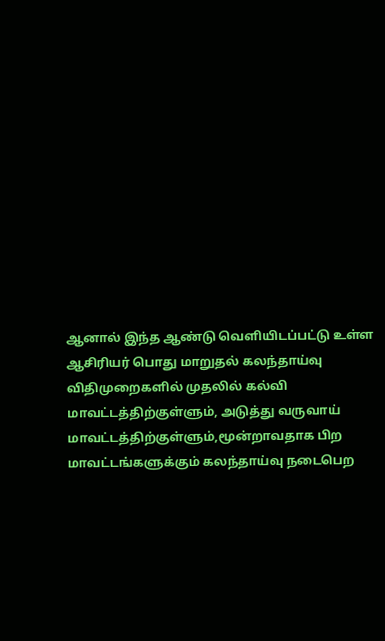ஆனால் இந்த ஆண்டு வெளியிடப்பட்டு உள்ள ஆசிரியர் பொது மாறுதல் கலந்தாய்வு விதிமுறைகளில் முதலில் கல்வி மாவட்டத்திற்குள்ளும், அடுத்து வருவாய் மாவட்டத்திற்குள்ளும்,மூன்றாவதாக பிற மாவட்டங்களுக்கும் கலந்தாய்வு நடைபெற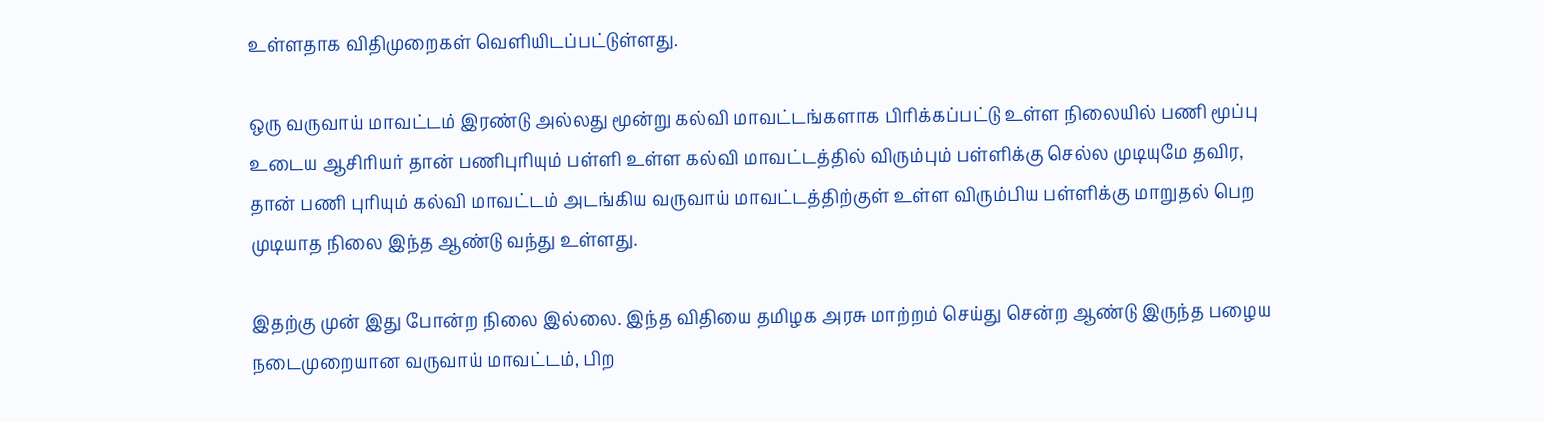உள்ளதாக விதிமுறைகள் வெளியிடப்பட்டுள்ளது.

ஒரு வருவாய் மாவட்டம் இரண்டு அல்லது மூன்று கல்வி மாவட்டங்களாக பிரிக்கப்பட்டு உள்ள நிலையில் பணி மூப்பு உடைய ஆசிரியர் தான் பணிபுரியும் பள்ளி உள்ள கல்வி மாவட்டத்தில் விரும்பும் பள்ளிக்கு செல்ல முடியுமே தவிர, தான் பணி புரியும் கல்வி மாவட்டம் அடங்கிய வருவாய் மாவட்டத்திற்குள் உள்ள விரும்பிய பள்ளிக்கு மாறுதல் பெற முடியாத நிலை இந்த ஆண்டு வந்து உள்ளது.

இதற்கு முன் இது போன்ற நிலை இல்லை. இந்த விதியை தமிழக அரசு மாற்றம் செய்து சென்ற ஆண்டு இருந்த பழைய நடைமுறையான வருவாய் மாவட்டம், பிற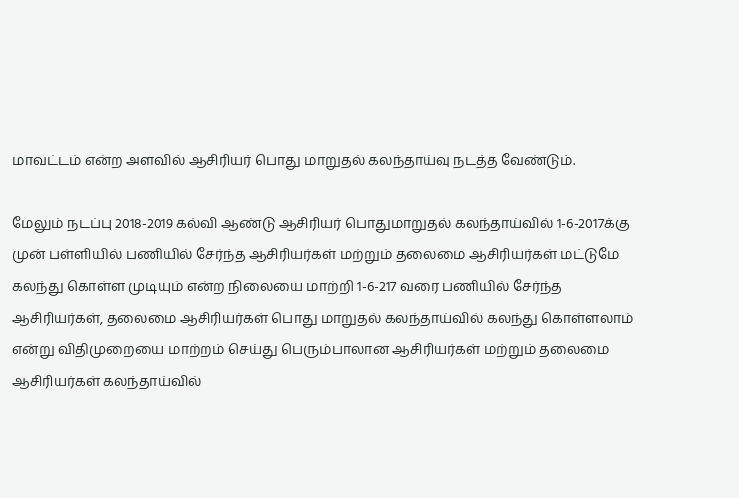மாவட்டம் என்ற அளவில் ஆசிரியர் பொது மாறுதல் கலந்தாய்வு நடத்த வேண்டும்.

மேலும் நடப்பு 2018-2019 கல்வி ஆண்டு ஆசிரியர் பொதுமாறுதல் கலந்தாய்வில் 1-6-2017க்கு முன் பள்ளியில் பணியில் சேர்ந்த ஆசிரியர்கள் மற்றும் தலைமை ஆசிரியர்கள் மட்டுமே கலந்து கொள்ள முடியும் என்ற நிலையை மாற்றி 1-6-217 வரை பணியில் சேர்ந்த ஆசிரியர்கள், தலைமை ஆசிரியர்கள் பொது மாறுதல் கலந்தாய்வில் கலந்து கொள்ளலாம் என்று விதிமுறையை மாற்றம் செய்து பெரும்பாலான ஆசிரியர்கள் மற்றும் தலைமை ஆசிரியர்கள் கலந்தாய்வில்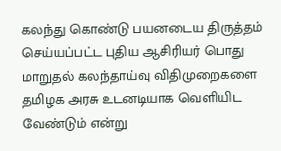கலந்து கொண்டு பயனடைய திருத்தம் செய்யப்பட்ட புதிய ஆசிரியர் பொது மாறுதல் கலந்தாய்வு விதிமுறைகளை தமிழக அரசு உடனடியாக வெளியிட வேண்டும் என்று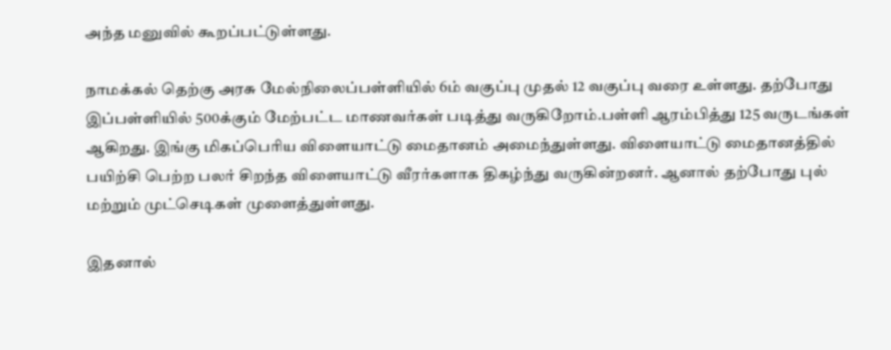அந்த மனுவில் கூறப்பட்டுள்ளது.

நாமக்கல் தெற்கு அரசு மேல்நிலைப்பள்ளியில் 6ம் வகுப்பு முதல் 12 வகுப்பு வரை உள்ளது. தற்போது இப்பள்ளியில் 500க்கும் மேற்பட்ட மாணவர்கள் படித்து வருகிறோம்.பள்ளி ஆரம்பித்து 125 வருடங்கள் ஆகிறது. இங்கு மிகப்பெரிய விளையாட்டு மைதானம் அமைந்துள்ளது. விளையாட்டு மைதானத்தில் பயிற்சி பெற்ற பலர் சிறந்த விளையாட்டு வீரர்களாக திகழ்ந்து வருகின்றனர். ஆனால் தற்போது புல் மற்றும் முட்செடிகள் முளைத்துள்ளது.

இதனால்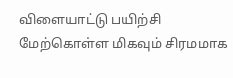விளையாட்டு பயிற்சி மேற்கொள்ள மிகவும் சிரமமாக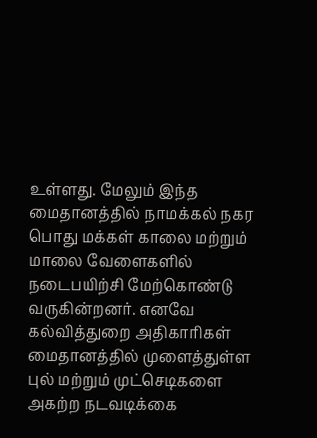உள்ளது. மேலும் இந்த மைதானத்தில் நாமக்கல் நகர பொது மக்கள் காலை மற்றும் மாலை வேளைகளில் நடைபயிற்சி மேற்கொண்டு வருகின்றனர். எனவே கல்வித்துறை அதிகாரிகள் மைதானத்தில் முளைத்துள்ள புல் மற்றும் முட்செடிகளை அகற்ற நடவடிக்கை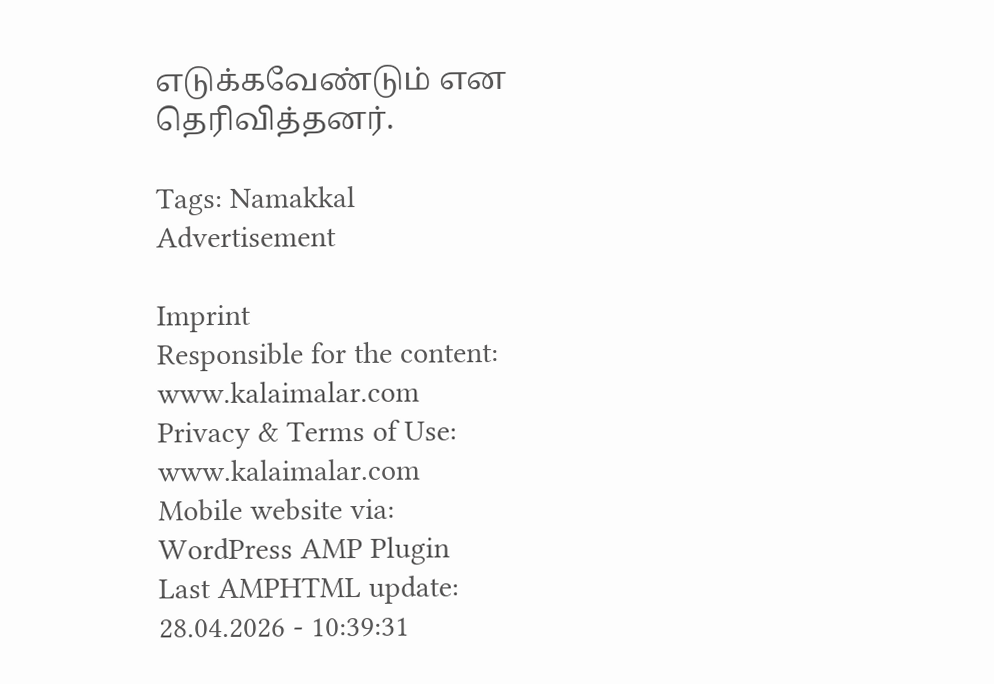எடுக்கவேண்டும் என தெரிவித்தனர்.

Tags: Namakkal
Advertisement

Imprint
Responsible for the content:
www.kalaimalar.com
Privacy & Terms of Use:
www.kalaimalar.com
Mobile website via:
WordPress AMP Plugin
Last AMPHTML update:
28.04.2026 - 10:39:31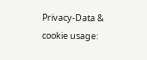Privacy-Data & cookie usage: